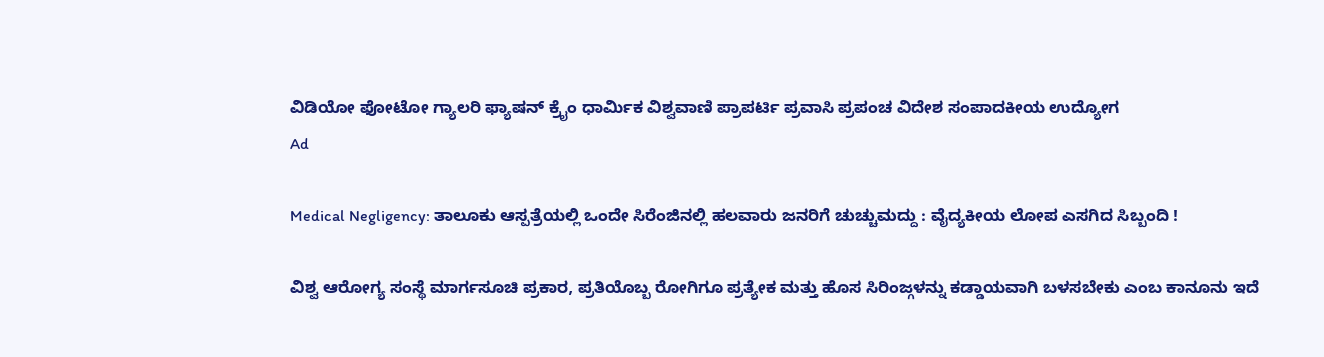ವಿಡಿಯೋ ಫೋಟೋ ಗ್ಯಾಲರಿ ಫ್ಯಾಷನ್ ಕ್ರೈಂ ಧಾರ್ಮಿಕ ವಿಶ್ವವಾಣಿ ಪ್ರಾಪರ್ಟಿ ಪ್ರವಾಸಿ ಪ್ರಪಂಚ ವಿದೇಶ ಸಂಪಾದಕೀಯ ಉದ್ಯೋಗ
Ad

Medical Negligency: ತಾಲೂಕು ಆಸ್ಪತ್ರೆಯಲ್ಲಿ ಒಂದೇ ಸಿರೆಂಜಿನಲ್ಲಿ ಹಲವಾರು ಜನರಿಗೆ ಚುಚ್ಚುಮದ್ದು : ವೈದ್ಯಕೀಯ ಲೋಪ ಎಸಗಿದ ಸಿಬ್ಬಂದಿ !

ವಿಶ್ವ ಆರೋಗ್ಯ ಸಂಸ್ಥೆ ಮಾರ್ಗಸೂಚಿ ಪ್ರಕಾರ, ಪ್ರತಿಯೊಬ್ಬ ರೋಗಿಗೂ ಪ್ರತ್ಯೇಕ ಮತ್ತು ಹೊಸ ಸಿರಿಂಜ್ಗಳನ್ನು ಕಡ್ಡಾಯವಾಗಿ ಬಳಸಬೇಕು ಎಂಬ ಕಾನೂನು ಇದೆ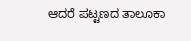ಆದರೆ ಪಟ್ಟಣದ ತಾಲೂಕಾ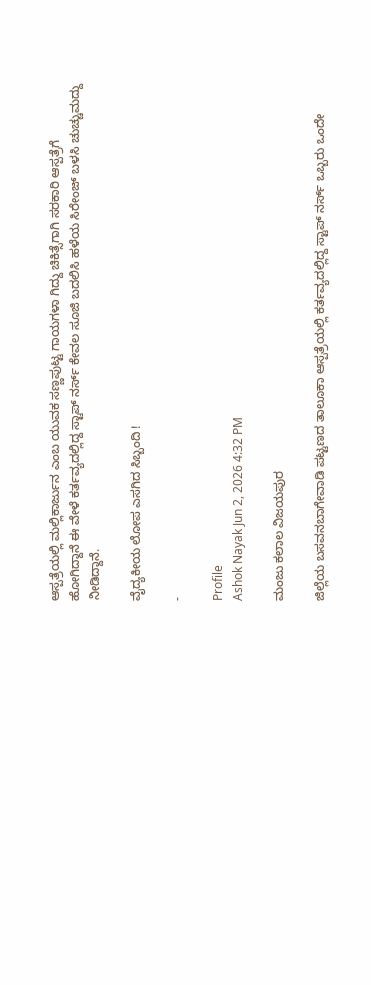ಆಸ್ಪತ್ರೆಯಲ್ಲಿ ಮಲ್ಲಿಕಾರ್ಜುನ ಎಂಬ ಯುವಕ ಸಣ್ಣಪುಟ್ಟ ಗಾಯಗಳಾ ಗಿದ್ದು ಚಿಕಿತ್ಸೆಗಾಗಿ ಸರಕಾರಿ ಆಸ್ಪತ್ರೆಗೆ ಹೋಗಿದ್ದಾನೆ ಈ ವೇಳೆ ಕರ್ತವ್ಯದಲ್ಲಿದ್ದ ಸ್ಟಾಪ್ ನರ್ಸ್ ಕೇವಲ ಸೂಜಿ ಬದಲಿಸಿ ಹಳೆಯ ಸಿರೇಂಜ್ ಬಳಸಿ ಚುಚ್ಚುಮದ್ದು ನೀಡಿದ್ದಾನೆ.

ವೈದ್ಯಕೀಯ ಲೋಪ ಎಸಗಿದ ಸಿಬ್ಬಂದಿ !

-

Profile
Ashok Nayak Jun 2, 2026 4:32 PM

ಮಂಜು ಕಲಾಲ ವಿಜಯಪುರ

ಜಿಲ್ಲೆಯ ಬಸವನಬಾಗೇವಾಡಿ ಪಟ್ಟಣದ ತಾಲೂಕಾ ಆಸ್ಪತ್ರೆಯಲ್ಲಿ ಕರ್ತವ್ಯದಲ್ಲಿದ್ದ ಸ್ಟಾಪ್ ನರ್ಸ್ ಒಬ್ಬರು ಒಂದೇ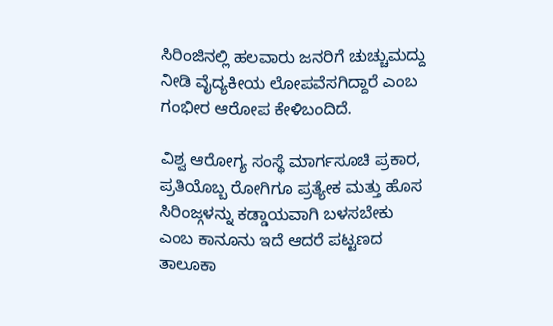ಸಿರಿಂಜಿನಲ್ಲಿ ಹಲವಾರು ಜನರಿಗೆ ಚುಚ್ಚುಮದ್ದು ನೀಡಿ ವೈದ್ಯಕೀಯ ಲೋಪವೆಸಗಿದ್ದಾರೆ ಎಂಬ ಗಂಭೀರ ಆರೋಪ ಕೇಳಿಬಂದಿದೆ.

ವಿಶ್ವ ಆರೋಗ್ಯ ಸಂಸ್ಥೆ ಮಾರ್ಗಸೂಚಿ ಪ್ರಕಾರ, ಪ್ರತಿಯೊಬ್ಬ ರೋಗಿಗೂ ಪ್ರತ್ಯೇಕ ಮತ್ತು ಹೊಸ ಸಿರಿಂಜ್ಗಳನ್ನು ಕಡ್ಡಾಯವಾಗಿ ಬಳಸಬೇಕು ಎಂಬ ಕಾನೂನು ಇದೆ ಆದರೆ ಪಟ್ಟಣದ ತಾಲೂಕಾ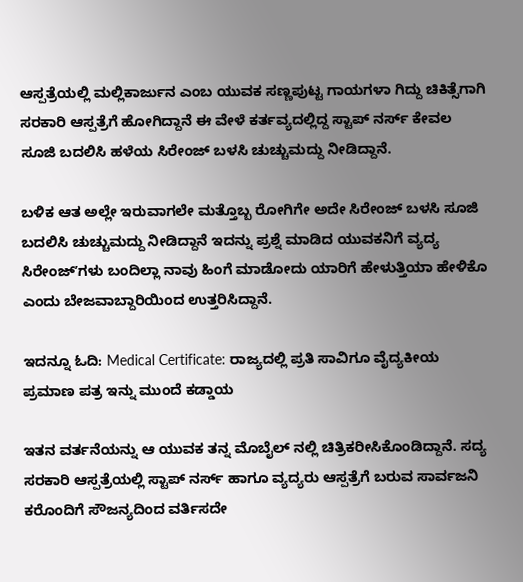ಆಸ್ಪತ್ರೆಯಲ್ಲಿ ಮಲ್ಲಿಕಾರ್ಜುನ ಎಂಬ ಯುವಕ ಸಣ್ಣಪುಟ್ಟ ಗಾಯಗಳಾ ಗಿದ್ದು ಚಿಕಿತ್ಸೆಗಾಗಿ ಸರಕಾರಿ ಆಸ್ಪತ್ರೆಗೆ ಹೋಗಿದ್ದಾನೆ ಈ ವೇಳೆ ಕರ್ತವ್ಯದಲ್ಲಿದ್ದ ಸ್ಟಾಪ್ ನರ್ಸ್ ಕೇವಲ ಸೂಜಿ ಬದಲಿಸಿ ಹಳೆಯ ಸಿರೇಂಜ್ ಬಳಸಿ ಚುಚ್ಚುಮದ್ದು ನೀಡಿದ್ದಾನೆ.

ಬಳಿಕ ಆತ ಅಲ್ಲೇ ಇರುವಾಗಲೇ ಮತ್ತೊಬ್ಬ ರೋಗಿಗೇ ಅದೇ ಸಿರೇಂಜ್ ಬಳಸಿ ಸೂಜಿ ಬದಲಿಸಿ ಚುಚ್ಚುಮದ್ದು ನೀಡಿದ್ದಾನೆ ಇದನ್ನು ಪ್ರಶ್ನೆ ಮಾಡಿದ ಯುವಕನಿಗೆ ವ್ಯದ್ಯ ಸಿರೇಂಜ್ʼಗಳು ಬಂದಿಲ್ಲಾ ನಾವು ಹಿಂಗೆ ಮಾಡೋದು ಯಾರಿಗೆ ಹೇಳುತ್ತಿಯಾ ಹೇಳಿಕೊ ಎಂದು ಬೇಜವಾಬ್ದಾರಿಯಿಂದ ಉತ್ತರಿಸಿದ್ದಾನೆ.

ಇದನ್ನೂ ಓದಿ: Medical Certificate: ರಾಜ್ಯದಲ್ಲಿ ಪ್ರತಿ ಸಾವಿಗೂ ವೈದ್ಯಕೀಯ ಪ್ರಮಾಣ ಪತ್ರ ಇನ್ನು ಮುಂದೆ ಕಡ್ಡಾಯ

ಇತನ ವರ್ತನೆಯನ್ನು ಆ ಯುವಕ ತನ್ನ ಮೊಬೈಲ್ ನಲ್ಲಿ ಚಿತ್ರಿಕರೀಸಿಕೊಂಡಿದ್ದಾನೆ. ಸದ್ಯ ಸರಕಾರಿ ಆಸ್ಪತ್ರೆಯಲ್ಲಿ ಸ್ಟಾಪ್ ನರ್ಸ್ ಹಾಗೂ ವ್ಯದ್ಯರು ಆಸ್ಪತ್ರೆಗೆ ಬರುವ ಸಾರ್ವಜನಿ ಕರೊಂದಿಗೆ ಸೌಜನ್ಯದಿಂದ ವರ್ತಿಸದೇ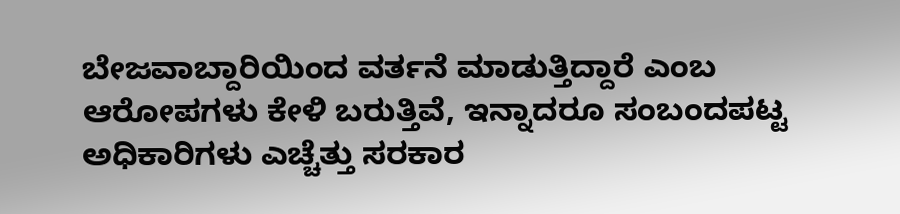ಬೇಜವಾಬ್ದಾರಿಯಿಂದ ವರ್ತನೆ ಮಾಡುತ್ತಿದ್ದಾರೆ ಎಂಬ ಆರೋಪಗಳು ಕೇಳಿ ಬರುತ್ತಿವೆ, ಇನ್ನಾದರೂ ಸಂಬಂದಪಟ್ಟ ಅಧಿಕಾರಿಗಳು ಎಚ್ಚೆತ್ತು ಸರಕಾರ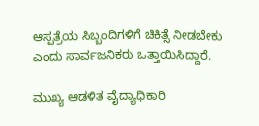ಆಸ್ಪತ್ರೆಯ ಸಿಬ್ಬಂದಿಗಳಿಗೆ ಚಿಕಿತ್ಸೆ ನೀಡಬೇಕು ಎಂದು ಸಾರ್ವಜನಿಕರು ಒತ್ತಾಯಿಸಿದ್ದಾರೆ.

ಮುಖ್ಯ ಆಡಳಿತ ವೈದ್ಯಾಧಿಕಾರಿ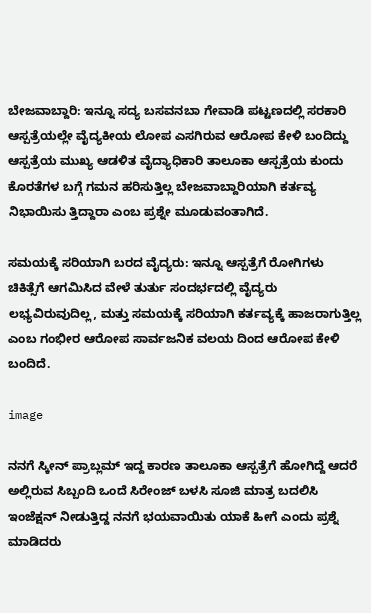ಬೇಜವಾಬ್ದಾರಿ: ಇನ್ನೂ ಸದ್ಯ ಬಸವನಬಾ ಗೇವಾಡಿ ಪಟ್ಟಣದಲ್ಲಿ ಸರಕಾರಿ ಆಸ್ಪತ್ರೆಯಲ್ಲೇ ವೈದ್ಯಕೀಯ ಲೋಪ ಎಸಗಿರುವ ಆರೋಪ ಕೇಳಿ ಬಂದಿದ್ದು ಆಸ್ಪತ್ರೆಯ ಮುಖ್ಯ ಆಡಳಿತ ವೈದ್ಯಾಧಿಕಾರಿ ತಾಲೂಕಾ ಆಸ್ಪತ್ರೆಯ ಕುಂದು ಕೊರತೆಗಳ ಬಗ್ಗೆ ಗಮನ ಹರಿಸುತ್ತಿಲ್ಲ ಬೇಜವಾಬ್ದಾರಿಯಾಗಿ ಕರ್ತವ್ಯ ನಿಭಾಯಿಸು ತ್ತಿದ್ದಾರಾ ಎಂಬ ಪ್ರಶ್ನೇ ಮೂಡುವಂತಾಗಿದೆ.

ಸಮಯಕ್ಕೆ ಸರಿಯಾಗಿ ಬರದ ವೈದ್ಯರು: ಇನ್ನೂ ಆಸ್ಪತ್ರೆಗೆ ರೋಗಿಗಳು ಚಿಕಿತ್ಸೆಗೆ ಆಗಮಿಸಿದ ವೇಳೆ ತುರ್ತು ಸಂದರ್ಭದಲ್ಲಿ ವೈದ್ಯರು ಲಭ್ಯವಿರುವುದಿಲ್ಲ, ಮತ್ತು ಸಮಯಕ್ಕೆ ಸರಿಯಾಗಿ ಕರ್ತವ್ಯಕ್ಕೆ ಹಾಜರಾಗುತ್ತಿಲ್ಲ ಎಂಬ ಗಂಭೀರ ಆರೋಪ ಸಾರ್ವಜನಿಕ ವಲಯ ದಿಂದ ಆರೋಪ ಕೇಳಿ ಬಂದಿದೆ.

image

ನನಗೆ ಸ್ಕೀನ್ ಪ್ರಾಬ್ಲಮ್ ಇದ್ದ ಕಾರಣ ತಾಲೂಕಾ ಆಸ್ಪತ್ರೆಗೆ ಹೋಗಿದ್ದೆ ಆದರೆ ಅಲ್ಲಿರುವ ಸಿಬ್ಬಂದಿ ಒಂದೆ ಸಿರೇಂಜ್ ಬಳಸಿ ಸೂಜಿ ಮಾತ್ರ ಬದಲಿಸಿ ಇಂಜೆಕ್ಷನ್ ನೀಡುತ್ತಿದ್ದ ನನಗೆ ಭಯವಾಯಿತು ಯಾಕೆ ಹೀಗೆ ಎಂದು ಪ್ರಶ್ನೆ ಮಾಡಿದರು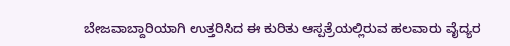ಬೇಜವಾಬ್ದಾರಿಯಾಗಿ ಉತ್ತರಿಸಿದ ಈ ಕುರಿತು ಆಸ್ಪತ್ರೆಯಲ್ಲಿರುವ ಹಲವಾರು ವೈದ್ಯರ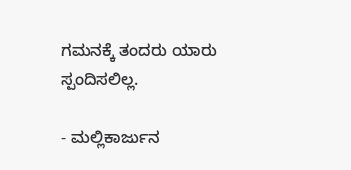ಗಮನಕ್ಕೆ ತಂದರು ಯಾರು ಸ್ಪಂದಿಸಲಿಲ್ಲ.

- ಮಲ್ಲಿಕಾರ್ಜುನ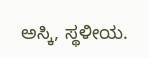ಅಸ್ಕಿ, ಸ್ಥಳೀಯ.